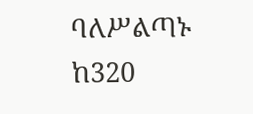ባለሥልጣኑ ከ320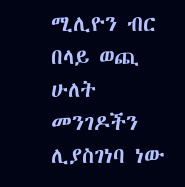ሚሊዮን ብር በላይ ወጪ ሁለት መንገዶችን ሊያስገነባ ነው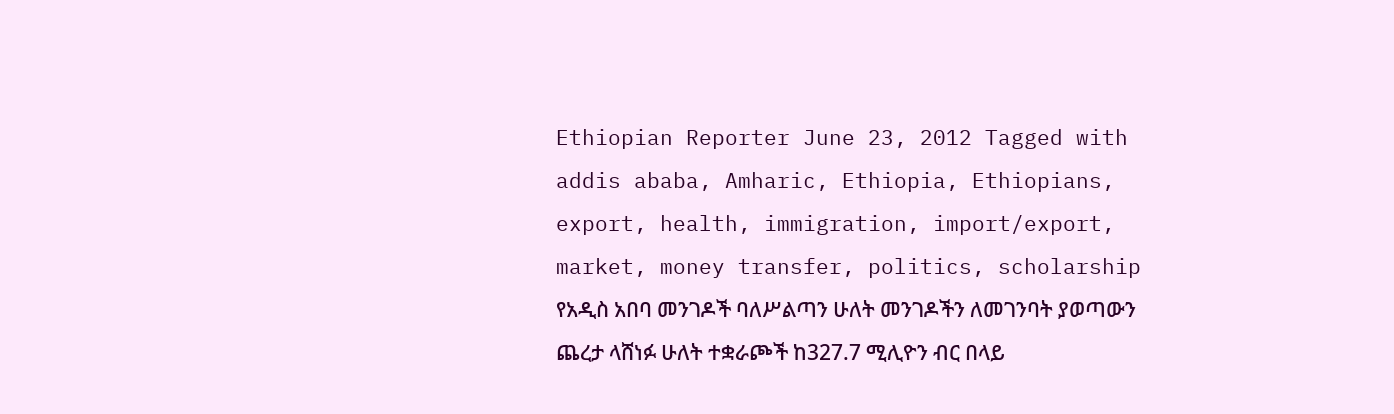Ethiopian Reporter June 23, 2012 Tagged with addis ababa, Amharic, Ethiopia, Ethiopians, export, health, immigration, import/export, market, money transfer, politics, scholarship የአዲስ አበባ መንገዶች ባለሥልጣን ሁለት መንገዶችን ለመገንባት ያወጣውን ጨረታ ላሸነፉ ሁለት ተቋራጮች ከ327.7 ሚሊዮን ብር በላይ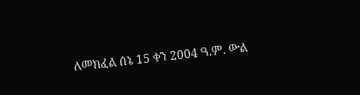ለመክፈል ሰኔ 15 ቀን 2004 ዓ.ም. ውል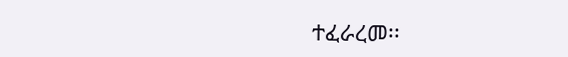ተፈራረመ፡፡